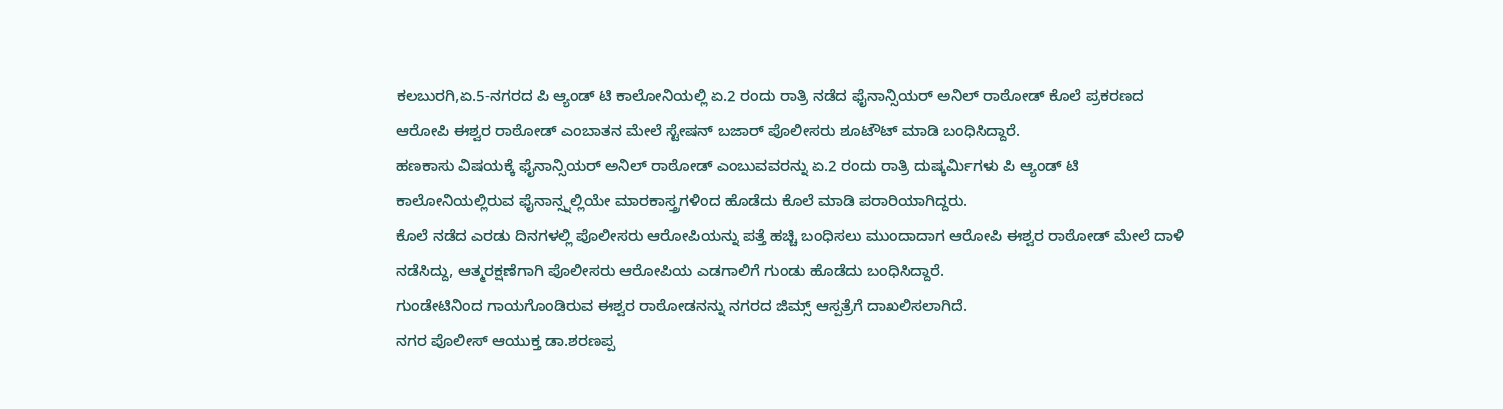ಕಲಬುರಗಿ,ಏ.5-ನಗರದ ಪಿ ಆ್ಯಂಡ್ ಟಿ ಕಾಲೋನಿಯಲ್ಲಿ ಏ.2 ರಂದು ರಾತ್ರಿ ನಡೆದ ಫೈನಾನ್ಸಿಯರ್ ಅನಿಲ್ ರಾಠೋಡ್ ಕೊಲೆ ಪ್ರಕರಣದ ಆರೋಪಿ ಈಶ್ವರ ರಾಠೋಡ್ ಎಂಬಾತನ ಮೇಲೆ ಸ್ಟೇಷನ್ ಬಜಾರ್ ಪೊಲೀಸರು ಶೂಟೌಟ್ ಮಾಡಿ ಬಂಧಿಸಿದ್ದಾರೆ.
ಹಣಕಾಸು ವಿಷಯಕ್ಕೆ ಫೈನಾನ್ಸಿಯರ್ ಅನಿಲ್ ರಾಠೋಡ್ ಎಂಬುವವರನ್ನು ಏ.2 ರಂದು ರಾತ್ರಿ ದುಷ್ಕರ್ಮಿಗಳು ಪಿ ಆ್ಯಂಡ್ ಟಿ ಕಾಲೋನಿಯಲ್ಲಿರುವ ಫೈನಾನ್ಸ್ನಲ್ಲಿಯೇ ಮಾರಕಾಸ್ತ್ರಗಳಿಂದ ಹೊಡೆದು ಕೊಲೆ ಮಾಡಿ ಪರಾರಿಯಾಗಿದ್ದರು.
ಕೊಲೆ ನಡೆದ ಎರಡು ದಿನಗಳಲ್ಲಿ ಪೊಲೀಸರು ಆರೋಪಿಯನ್ನು ಪತ್ತೆ ಹಚ್ಚಿ ಬಂಧಿಸಲು ಮುಂದಾದಾಗ ಆರೋಪಿ ಈಶ್ವರ ರಾಠೋಡ್ ಮೇಲೆ ದಾಳಿ ನಡೆಸಿದ್ದು, ಆತ್ಮರಕ್ಷಣೆಗಾಗಿ ಪೊಲೀಸರು ಆರೋಪಿಯ ಎಡಗಾಲಿಗೆ ಗುಂಡು ಹೊಡೆದು ಬಂಧಿಸಿದ್ದಾರೆ.
ಗುಂಡೇಟಿನಿಂದ ಗಾಯಗೊಂಡಿರುವ ಈಶ್ವರ ರಾಠೋಡನನ್ನು ನಗರದ ಜಿಮ್ಸ್ ಆಸ್ಪತ್ರೆಗೆ ದಾಖಲಿಸಲಾಗಿದೆ.
ನಗರ ಪೊಲೀಸ್ ಆಯುಕ್ತ ಡಾ.ಶರಣಪ್ಪ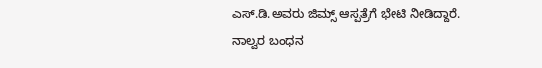ಎಸ್.ಡಿ.ಅವರು ಜಿಮ್ಸ್ ಆಸ್ಪತ್ರೆಗೆ ಭೇಟಿ ನೀಡಿದ್ದಾರೆ.
ನಾಲ್ವರ ಬಂಧನ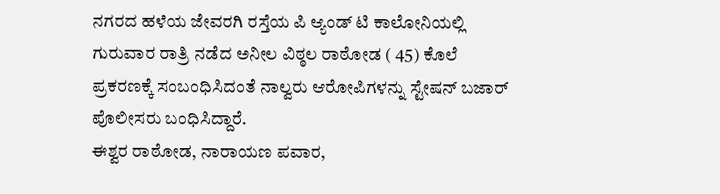ನಗರದ ಹಳೆಯ ಜೇವರಗಿ ರಸ್ತೆಯ ಪಿ ಆ್ಯಂಡ್ ಟಿ ಕಾಲೋನಿಯಲ್ಲಿ ಗುರುವಾರ ರಾತ್ರಿ ನಡೆದ ಅನೀಲ ವಿಠ್ಠಲ ರಾಠೋಡ ( 45) ಕೊಲೆ ಪ್ರಕರಣಕ್ಕೆ ಸಂಬಂಧಿಸಿದಂತೆ ನಾಲ್ವರು ಆರೋಪಿಗಳನ್ನು ಸ್ಟೇಷನ್ ಬಜಾರ್ ಪೊಲೀಸರು ಬಂಧಿಸಿದ್ದಾರೆ.
ಈಶ್ವರ ರಾಠೋಡ, ನಾರಾಯಣ ಪವಾರ,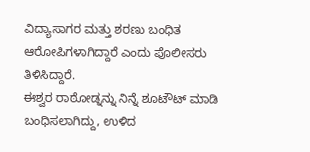ವಿದ್ಯಾಸಾಗರ ಮತ್ತು ಶರಣು ಬಂಧಿತ ಆರೋಪಿಗಳಾಗಿದ್ದಾರೆ ಎಂದು ಪೊಲೀಸರು ತಿಳಿಸಿದ್ದಾರೆ.
ಈಶ್ವರ ರಾಠೋಡ್ನನ್ನು ನಿನ್ನೆ ಶೂಟೌಟ್ ಮಾಡಿ ಬಂಧಿಸಲಾಗಿದ್ದು, ಉಳಿದ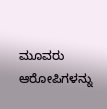ಮೂವರು ಆರೋಪಿಗಳನ್ನು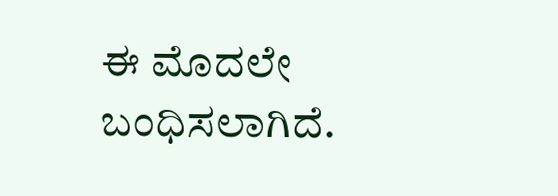ಈ ಮೊದಲೇ ಬಂಧಿಸಲಾಗಿದೆ.